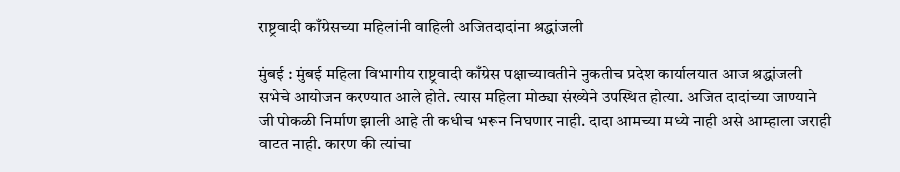राष्ट्रवादी काँग्रेसच्या महिलांनी वाहिली अजितदादांना श्रद्धांजली

मुंबई : मुंबई महिला विभागीय राष्ट्रवादी काँग्रेस पक्षाच्यावतीने नुकतीच प्रदेश कार्यालयात आज श्रद्धांजली सभेचे आयोजन करण्यात आले होते. त्यास महिला मोठ्या संख्येने उपस्थित होत्या. अजित दादांच्या जाण्याने जी पोकळी निर्माण झाली आहे ती कधीच भरून निघणार नाही. दादा आमच्या मध्ये नाही असे आम्हाला जराही वाटत नाही. कारण की त्यांचा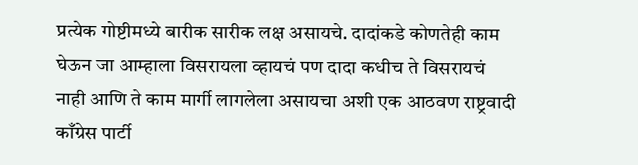प्रत्येक गोष्टीमध्ये बारीक सारीक लक्ष असायचे. दादांकडे कोणतेही काम घेऊन जा आम्हाला विसरायला व्हायचं पण दादा कधीच ते विसरायचं नाही आणि ते काम मार्गी लागलेला असायचा अशी एक आठवण राष्ट्रवादी काँग्रेस पार्टी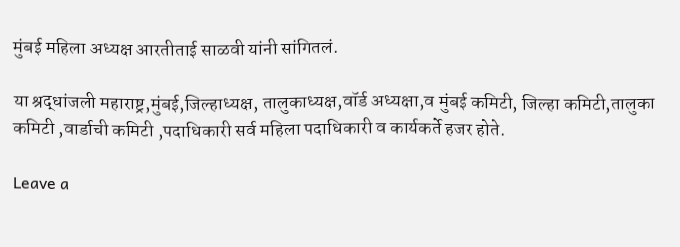मुंबई महिला अध्यक्ष आरतीताई साळवी यांनी सांगितलं.

या श्रद्धांजली महाराष्ट्र,मुंबई,जिल्हाध्यक्ष, तालुकाध्यक्ष,वॉर्ड अध्यक्षा,व मुंबई कमिटी, जिल्हा कमिटी,तालुका कमिटी ,वार्डाची कमिटी ,पदाधिकारी सर्व महिला पदाधिकारी व कार्यकर्ते हजर होते.

Leave a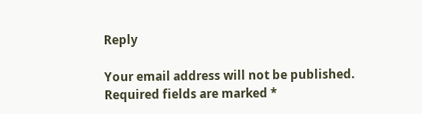Reply

Your email address will not be published. Required fields are marked *